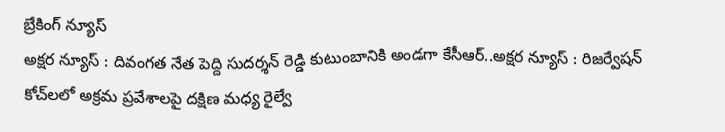బ్రేకింగ్ న్యూస్
అక్షర న్యూస్ : దివంగత నేత పెద్ది సుదర్శన్ రెడ్డి కుటుంబానికి అండగా కేసీఆర్..అక్షర న్యూస్ : రిజర్వేషన్ కోచ్‌లలో అక్రమ ప్రవేశాలపై దక్షిణ మధ్య రైల్వే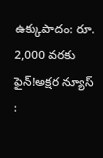ఉక్కుపాదం: రూ. 2,000 వరకు ఫైన్!అక్షర న్యూస్ :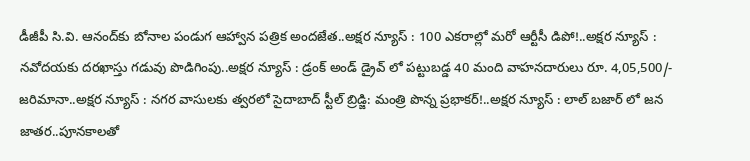డీజీపీ సి.వి. ఆనంద్‌కు బోనాల పండుగ ఆహ్వాన పత్రిక అందజేత..అక్షర న్యూస్ : 100 ఎకరాల్లో మరో ఆర్టీసీ డిపో!..అక్షర న్యూస్ : నవోదయకు దరఖాస్తు గడువు పొడిగింపు..అక్షర న్యూస్ : డ్రంక్ అండ్ డ్రైవ్ లో పట్టుబడ్డ 40 మంది వాహనదారులు రూ. 4,05,500/- జరిమానా..అక్షర న్యూస్ : నగర వాసులకు త్వరలో సైదాబాద్ స్టీల్ బ్రిడ్జి: మంత్రి పొన్న ప్రభాకర్!..అక్షర న్యూస్ : లాల్ బజార్ లో జన జాతర..పూనకాలతో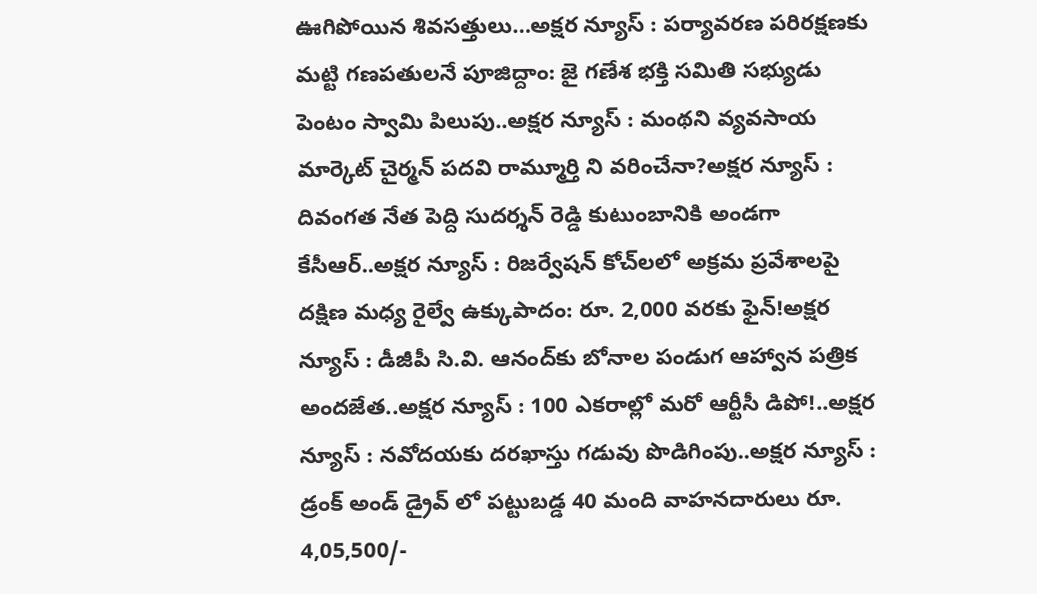ఊగిపోయిన శివసత్తులు…అక్షర న్యూస్ : పర్యావరణ పరిరక్షణకు మట్టి గణపతులనే పూజిద్దాం: జై గణేశ భక్తి సమితి సభ్యుడు పెంటం స్వామి పిలుపు..అక్షర న్యూస్ : మంథని వ్యవసాయ మార్కెట్ చైర్మన్ పదవి రామ్మూర్తి ని వరించేనా?అక్షర న్యూస్ : దివంగత నేత పెద్ది సుదర్శన్ రెడ్డి కుటుంబానికి అండగా కేసీఆర్..అక్షర న్యూస్ : రిజర్వేషన్ కోచ్‌లలో అక్రమ ప్రవేశాలపై దక్షిణ మధ్య రైల్వే ఉక్కుపాదం: రూ. 2,000 వరకు ఫైన్!అక్షర న్యూస్ : డీజీపీ సి.వి. ఆనంద్‌కు బోనాల పండుగ ఆహ్వాన పత్రిక అందజేత..అక్షర న్యూస్ : 100 ఎకరాల్లో మరో ఆర్టీసీ డిపో!..అక్షర న్యూస్ : నవోదయకు దరఖాస్తు గడువు పొడిగింపు..అక్షర న్యూస్ : డ్రంక్ అండ్ డ్రైవ్ లో పట్టుబడ్డ 40 మంది వాహనదారులు రూ. 4,05,500/-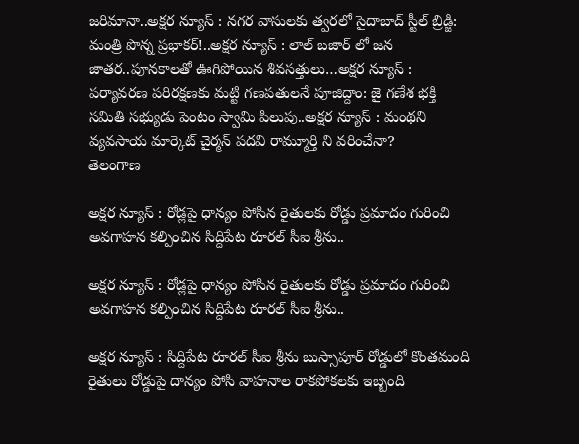జరిమానా..అక్షర న్యూస్ : నగర వాసులకు త్వరలో సైదాబాద్ స్టీల్ బ్రిడ్జి: మంత్రి పొన్న ప్రభాకర్!..అక్షర న్యూస్ : లాల్ బజార్ లో జన జాతర..పూనకాలతో ఊగిపోయిన శివసత్తులు…అక్షర న్యూస్ : పర్యావరణ పరిరక్షణకు మట్టి గణపతులనే పూజిద్దాం: జై గణేశ భక్తి సమితి సభ్యుడు పెంటం స్వామి పిలుపు..అక్షర న్యూస్ : మంథని వ్యవసాయ మార్కెట్ చైర్మన్ పదవి రామ్మూర్తి ని వరించేనా?
తెలంగాణ

అక్షర న్యూస్ : రోడ్లపై ధాన్యం పోసిన రైతులకు రోడ్డు ప్రమాదం గురించి అవగాహన కల్పించిన సిద్దిపేట రూరల్ సీఐ శ్రీను..

అక్షర న్యూస్ : రోడ్లపై ధాన్యం పోసిన రైతులకు రోడ్డు ప్రమాదం గురించి అవగాహన కల్పించిన సిద్దిపేట రూరల్ సీఐ శ్రీను..

అక్షర న్యూస్ : సిద్దిపేట రూరల్ సీఐ శ్రీను బుస్సాపూర్ రోడ్డులో కొంతమంది రైతులు రోడ్డుపై దాన్యం పోసి వాహనాల రాకపోకలకు ఇబ్బంది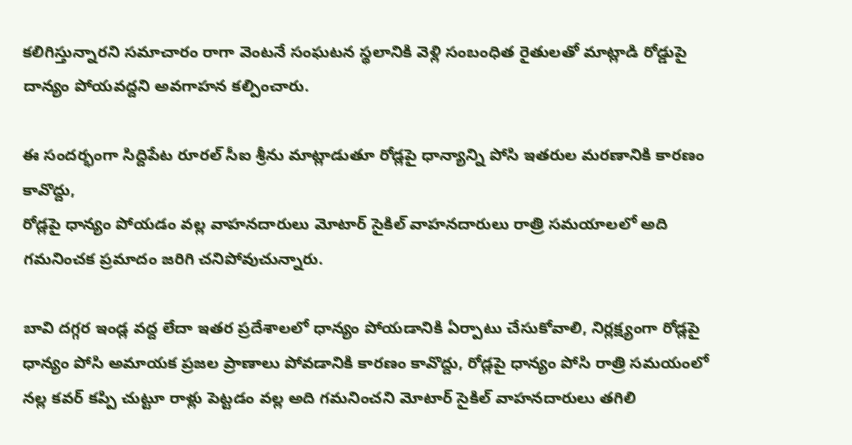కలిగిస్తున్నారని సమాచారం రాగా వెంటనే సంఘటన స్థలానికి వెళ్లి సంబంధిత రైతులతో మాట్లాడి రోడ్డుపై దాన్యం పోయవద్దని అవగాహన కల్పించారు.

ఈ సందర్భంగా సిద్దిపేట రూరల్ సీఐ శ్రీను మాట్లాడుతూ రోడ్లపై ధాన్యాన్ని పోసి ఇతరుల మరణానికి కారణం కావొద్దు,
రోడ్లపై ధాన్యం పోయడం వల్ల వాహనదారులు మోటార్ సైకిల్ వాహనదారులు రాత్రి సమయాలలో అది గమనించక ప్రమాదం జరిగి చనిపోవుచున్నారు.

బావి దగ్గర ఇండ్ల వద్ద లేదా ఇతర ప్రదేశాలలో ధాన్యం పోయడానికి ఏర్పాటు చేసుకోవాలి, నిర్లక్ష్యంగా రోడ్లపై ధాన్యం పోసి అమాయక ప్రజల ప్రాణాలు పోవడానికి కారణం కావొద్దు, రోడ్లపై ధాన్యం పోసి రాత్రి సమయంలో నల్ల కవర్ కప్పి చుట్టూ రాళ్లు పెట్టడం వల్ల అది గమనించని మోటార్ సైకిల్ వాహనదారులు తగిలి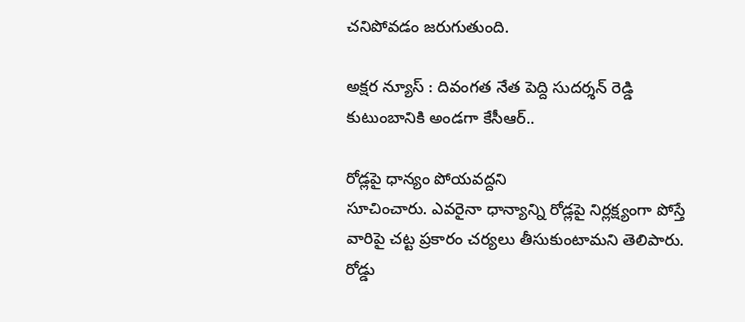చనిపోవడం జరుగుతుంది.

అక్షర న్యూస్ : దివంగత నేత పెద్ది సుదర్శన్ రెడ్డి కుటుంబానికి అండగా కేసీఆర్..

రోడ్లపై ధాన్యం పోయవద్దని
సూచించారు. ఎవరైనా ధాన్యాన్ని రోడ్లపై నిర్లక్ష్యంగా పోస్తే వారిపై చట్ట ప్రకారం చర్యలు తీసుకుంటామని తెలిపారు. రోడ్డు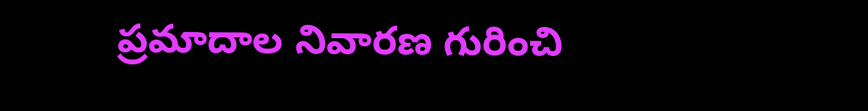ప్రమాదాల నివారణ గురించి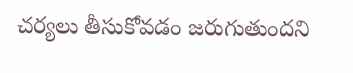చర్యలు తీసుకోవడం జరుగుతుందని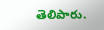తెలిపారు.